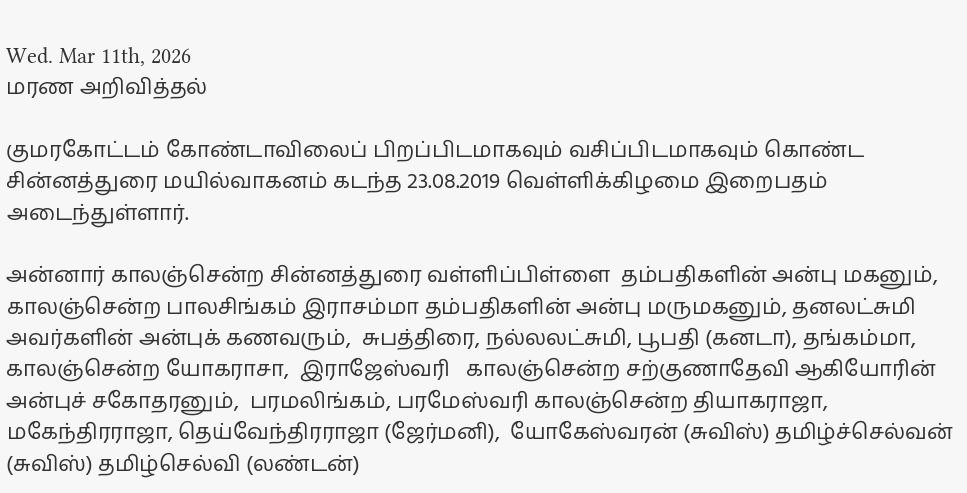Wed. Mar 11th, 2026
மரண அறிவித்தல்

குமரகோட்டம் கோண்டாவிலைப் பிறப்பிடமாகவும் வசிப்பிடமாகவும் கொண்ட சின்னத்துரை மயில்வாகனம் கடந்த 23.08.2019 வெள்ளிக்கிழமை இறைபதம் அடைந்துள்ளார்.

அன்னார் காலஞ்சென்ற சின்னத்துரை வள்ளிப்பிள்ளை  தம்பதிகளின் அன்பு மகனும், காலஞ்சென்ற பாலசிங்கம் இராசம்மா தம்பதிகளின் அன்பு மருமகனும், தனலட்சுமி அவர்களின் அன்புக் கணவரும்,  சுபத்திரை, நல்லலட்சுமி, பூபதி (கனடா), தங்கம்மா,  காலஞ்சென்ற யோகராசா,  இராஜேஸ்வரி   காலஞ்சென்ற சற்குணாதேவி ஆகியோரின் அன்புச் சகோதரனும்,  பரமலிங்கம், பரமேஸ்வரி காலஞ்சென்ற தியாகராஜா,  மகேந்திரராஜா, தெய்வேந்திரராஜா (ஜேர்மனி),  யோகேஸ்வரன் (சுவிஸ்) தமிழ்ச்செல்வன் (சுவிஸ்) தமிழ்செல்வி (லண்டன்)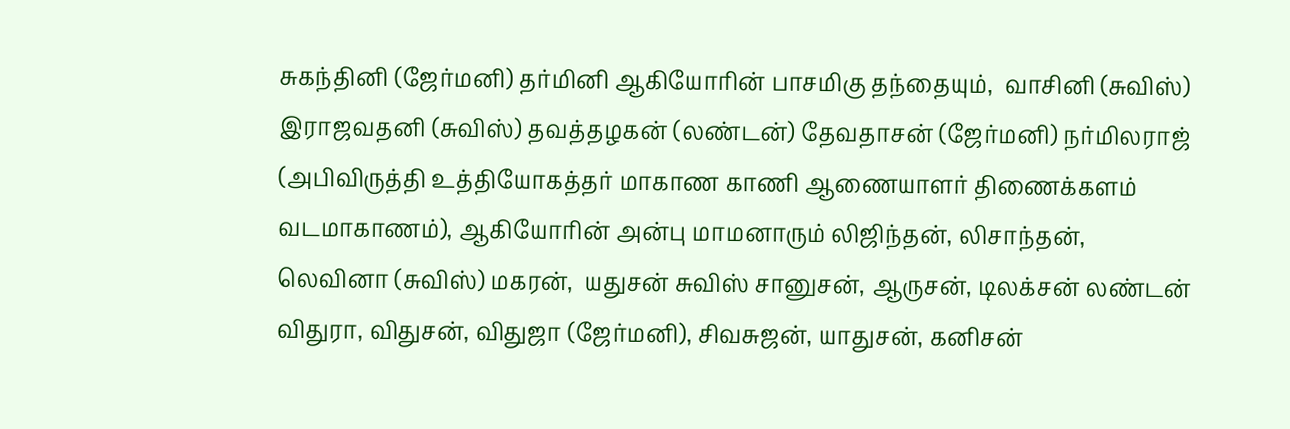சுகந்தினி (ஜேர்மனி) தர்மினி ஆகியோரின் பாசமிகு தந்தையும்,  வாசினி (சுவிஸ்) இராஜவதனி (சுவிஸ்) தவத்தழகன் (லண்டன்) தேவதாசன் (ஜேர்மனி) நர்மிலராஜ் (அபிவிருத்தி உத்தியோகத்தர் மாகாண காணி ஆணையாளர் திணைக்களம் வடமாகாணம்), ஆகியோரின் அன்பு மாமனாரும் லிஜிந்தன், லிசாந்தன், லெவினா (சுவிஸ்) மகரன்,  யதுசன் சுவிஸ் சானுசன், ஆருசன், டிலக்சன் லண்டன் விதுரா, விதுசன், விதுஜா (ஜேர்மனி), சிவசுஜன், யாதுசன், கனிசன்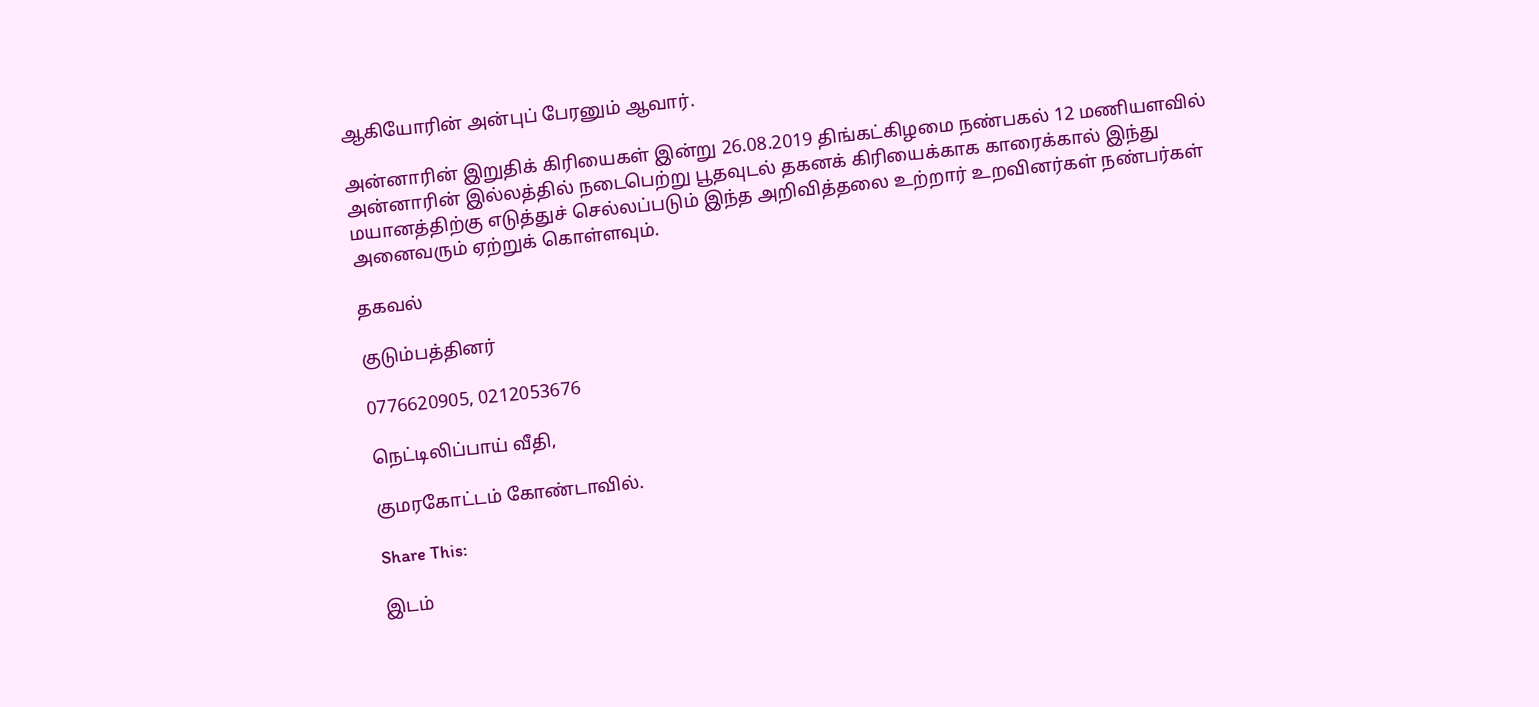ஆகியோரின் அன்புப் பேரனும் ஆவார்.

அன்னாரின் இறுதிக் கிரியைகள் இன்று 26.08.2019 திங்கட்கிழமை நண்பகல் 12 மணியளவில் அன்னாரின் இல்லத்தில் நடைபெற்று பூதவுடல் தகனக் கிரியைக்காக காரைக்கால் இந்து மயானத்திற்கு எடுத்துச் செல்லப்படும் இந்த அறிவித்தலை உற்றார் உறவினர்கள் நண்பர்கள் அனைவரும் ஏற்றுக் கொள்ளவும்.

தகவல்

குடும்பத்தினர்

0776620905, 0212053676

நெட்டிலிப்பாய் வீதி,

குமரகோட்டம் கோண்டாவில்.

Share This:

இடம்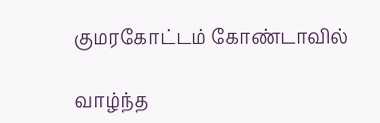குமரகோட்டம் கோண்டாவில்

வாழ்ந்த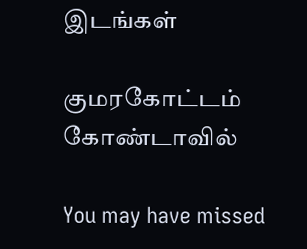இடங்கள்

குமரகோட்டம் கோண்டாவில்

You may have missed